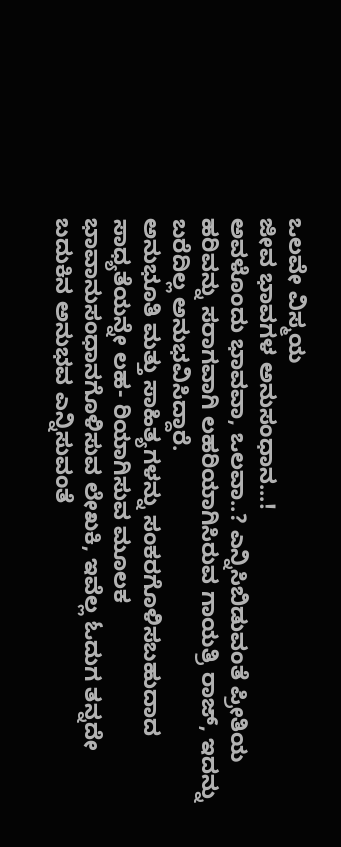ಒಲವೇ ವಿಸ್ಮಯ
ಜೀವ ಭಾವಗಳ ಅನುಸಂಧಾನ...!
ಅವಳೊಂದು ಭಾವವಾ, ಒಲವಾ..? ಎನ್ನಿಸಿಬಿಡುವಂತೆ ಪ್ರೀತಿಯ ಹರಿವನ್ನು ಸರಾಗವಾಗಿ ಲಹರಿಯಾಗಿಸಿರುವ ಗಾಯತ್ರಿ ರಾಜ್, ಇದನ್ನು ಬರೆದಿಲ್ಲ ಅನುಭವಿಸಿದ್ದಾರೆ.
ಅನುಭೂತಿ ಮತ್ತು ಸಾಹಿತ್ಯಗಳನ್ನು ಸಂಕರಗೊಳಿಸಬಹುದಾದ ಸಾಧ್ಯತೆಯನ್ನೇ ಲಹ- ರಿಯಾಗಿಸುವ ಮೂಲಕ ಭಾವಾನುಸಂಧಾನಗೊಳಿಸುವ ಲೇಖಕಿ, ಇವೆಲ್ಲ ಓದುಗ ತನ್ನದೇ ಬದುಕಿನ ಅನುಭವ ಎನ್ನಿಸುವಂತೆ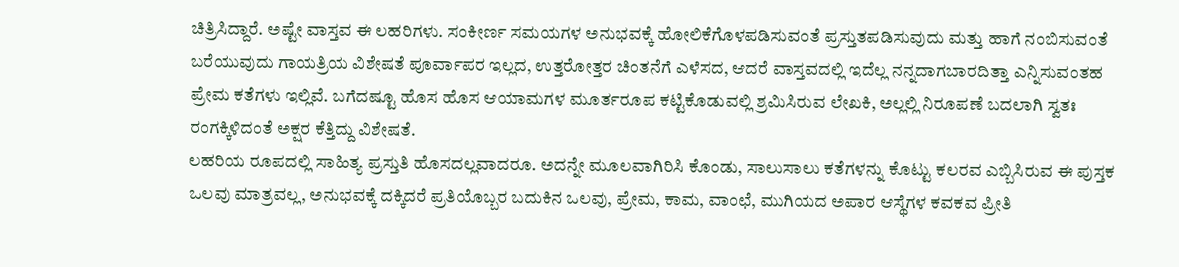ಚಿತ್ರಿಸಿದ್ದಾರೆ. ಅಷ್ಟೇ ವಾಸ್ತವ ಈ ಲಹರಿಗಳು. ಸಂಕೀರ್ಣ ಸಮಯಗಳ ಅನುಭವಕ್ಕೆ ಹೋಲಿಕೆಗೊಳಪಡಿಸುವಂತೆ ಪ್ರಸ್ತುತಪಡಿಸುವುದು ಮತ್ತು ಹಾಗೆ ನಂಬಿಸುವಂತೆ ಬರೆಯುವುದು ಗಾಯತ್ರಿಯ ವಿಶೇಷತೆ ಪೂರ್ವಾಪರ ಇಲ್ಲದ, ಉತ್ತರೋತ್ತರ ಚಿಂತನೆಗೆ ಎಳೆಸದ, ಆದರೆ ವಾಸ್ತವದಲ್ಲಿ ಇದೆಲ್ಲ ನನ್ನದಾಗಬಾರದಿತ್ತಾ ಎನ್ನಿಸುವಂತಹ ಪ್ರೇಮ ಕತೆಗಳು ಇಲ್ಲಿವೆ. ಬಗೆದಷ್ಟೂ ಹೊಸ ಹೊಸ ಆಯಾಮಗಳ ಮೂರ್ತರೂಪ ಕಟ್ಟಿಕೊಡುವಲ್ಲಿ ಶ್ರಮಿಸಿರುವ ಲೇಖಕಿ, ಅಲ್ಲಲ್ಲಿ ನಿರೂಪಣೆ ಬದಲಾಗಿ ಸ್ವತಃ ರಂಗಕ್ಕಿಳಿದಂತೆ ಅಕ್ಷರ ಕೆತ್ತಿದ್ದು ವಿಶೇಷತೆ.
ಲಹರಿಯ ರೂಪದಲ್ಲಿ ಸಾಹಿತ್ಯ ಪ್ರಸ್ತುತಿ ಹೊಸದಲ್ಲವಾದರೂ. ಅದನ್ನೇ ಮೂಲವಾಗಿರಿಸಿ ಕೊಂಡು, ಸಾಲುಸಾಲು ಕತೆಗಳನ್ನು ಕೊಟ್ಟು ಕಲರವ ಎಬ್ಬಿಸಿರುವ ಈ ಪುಸ್ತಕ ಒಲವು ಮಾತ್ರವಲ್ಲ, ಅನುಭವಕ್ಕೆ ದಕ್ಕಿದರೆ ಪ್ರತಿಯೊಬ್ಬರ ಬದುಕಿನ ಒಲವು, ಪ್ರೇಮ, ಕಾಮ, ವಾಂಛೆ, ಮುಗಿಯದ ಅಪಾರ ಆಸ್ಥೆಗಳ ಕವಕವ ಪ್ರೀತಿ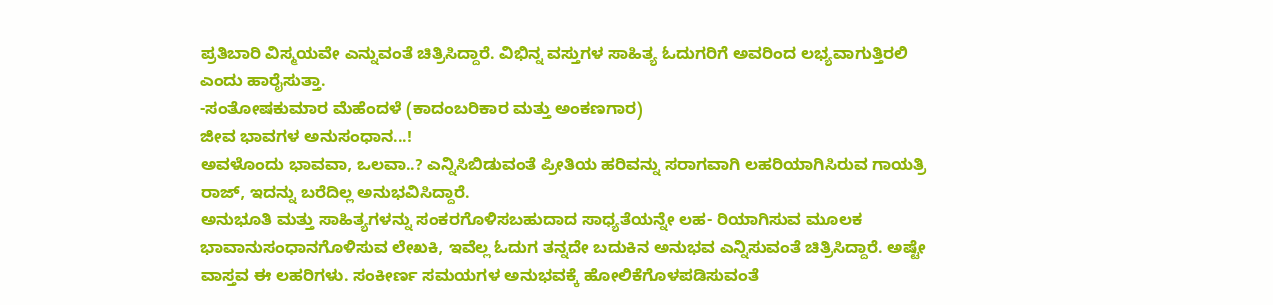ಪ್ರತಿಬಾರಿ ವಿಸ್ಮಯವೇ ಎನ್ನುವಂತೆ ಚಿತ್ರಿಸಿದ್ದಾರೆ. ವಿಭಿನ್ನ ವಸ್ತುಗಳ ಸಾಹಿತ್ಯ ಓದುಗರಿಗೆ ಅವರಿಂದ ಲಭ್ಯವಾಗುತ್ತಿರಲಿ ಎಂದು ಹಾರೈಸುತ್ತಾ.
-ಸಂತೋಷಕುಮಾರ ಮೆಹೆಂದಳೆ (ಕಾದಂಬರಿಕಾರ ಮತ್ತು ಅಂಕಣಗಾರ)
ಜೀವ ಭಾವಗಳ ಅನುಸಂಧಾನ...!
ಅವಳೊಂದು ಭಾವವಾ, ಒಲವಾ..? ಎನ್ನಿಸಿಬಿಡುವಂತೆ ಪ್ರೀತಿಯ ಹರಿವನ್ನು ಸರಾಗವಾಗಿ ಲಹರಿಯಾಗಿಸಿರುವ ಗಾಯತ್ರಿ ರಾಜ್, ಇದನ್ನು ಬರೆದಿಲ್ಲ ಅನುಭವಿಸಿದ್ದಾರೆ.
ಅನುಭೂತಿ ಮತ್ತು ಸಾಹಿತ್ಯಗಳನ್ನು ಸಂಕರಗೊಳಿಸಬಹುದಾದ ಸಾಧ್ಯತೆಯನ್ನೇ ಲಹ- ರಿಯಾಗಿಸುವ ಮೂಲಕ ಭಾವಾನುಸಂಧಾನಗೊಳಿಸುವ ಲೇಖಕಿ, ಇವೆಲ್ಲ ಓದುಗ ತನ್ನದೇ ಬದುಕಿನ ಅನುಭವ ಎನ್ನಿಸುವಂತೆ ಚಿತ್ರಿಸಿದ್ದಾರೆ. ಅಷ್ಟೇ ವಾಸ್ತವ ಈ ಲಹರಿಗಳು. ಸಂಕೀರ್ಣ ಸಮಯಗಳ ಅನುಭವಕ್ಕೆ ಹೋಲಿಕೆಗೊಳಪಡಿಸುವಂತೆ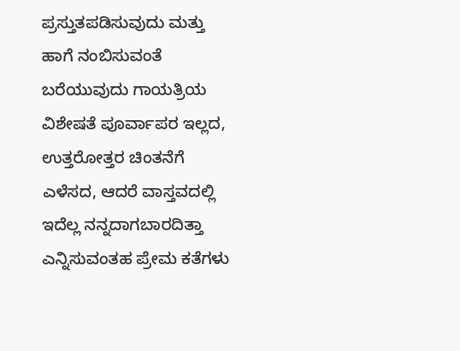ಪ್ರಸ್ತುತಪಡಿಸುವುದು ಮತ್ತು ಹಾಗೆ ನಂಬಿಸುವಂತೆ ಬರೆಯುವುದು ಗಾಯತ್ರಿಯ ವಿಶೇಷತೆ ಪೂರ್ವಾಪರ ಇಲ್ಲದ, ಉತ್ತರೋತ್ತರ ಚಿಂತನೆಗೆ ಎಳೆಸದ, ಆದರೆ ವಾಸ್ತವದಲ್ಲಿ ಇದೆಲ್ಲ ನನ್ನದಾಗಬಾರದಿತ್ತಾ ಎನ್ನಿಸುವಂತಹ ಪ್ರೇಮ ಕತೆಗಳು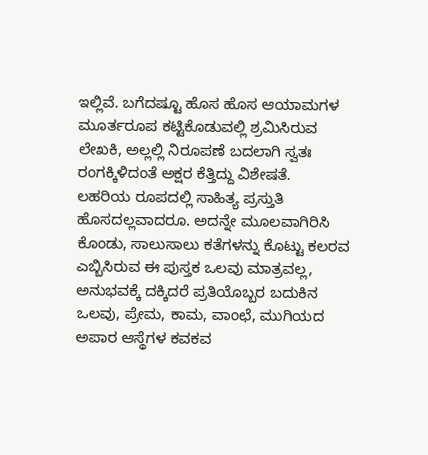ಇಲ್ಲಿವೆ. ಬಗೆದಷ್ಟೂ ಹೊಸ ಹೊಸ ಆಯಾಮಗಳ ಮೂರ್ತರೂಪ ಕಟ್ಟಿಕೊಡುವಲ್ಲಿ ಶ್ರಮಿಸಿರುವ ಲೇಖಕಿ, ಅಲ್ಲಲ್ಲಿ ನಿರೂಪಣೆ ಬದಲಾಗಿ ಸ್ವತಃ ರಂಗಕ್ಕಿಳಿದಂತೆ ಅಕ್ಷರ ಕೆತ್ತಿದ್ದು ವಿಶೇಷತೆ.
ಲಹರಿಯ ರೂಪದಲ್ಲಿ ಸಾಹಿತ್ಯ ಪ್ರಸ್ತುತಿ ಹೊಸದಲ್ಲವಾದರೂ. ಅದನ್ನೇ ಮೂಲವಾಗಿರಿಸಿ ಕೊಂಡು, ಸಾಲುಸಾಲು ಕತೆಗಳನ್ನು ಕೊಟ್ಟು ಕಲರವ ಎಬ್ಬಿಸಿರುವ ಈ ಪುಸ್ತಕ ಒಲವು ಮಾತ್ರವಲ್ಲ, ಅನುಭವಕ್ಕೆ ದಕ್ಕಿದರೆ ಪ್ರತಿಯೊಬ್ಬರ ಬದುಕಿನ ಒಲವು, ಪ್ರೇಮ, ಕಾಮ, ವಾಂಛೆ, ಮುಗಿಯದ ಅಪಾರ ಆಸ್ಥೆಗಳ ಕವಕವ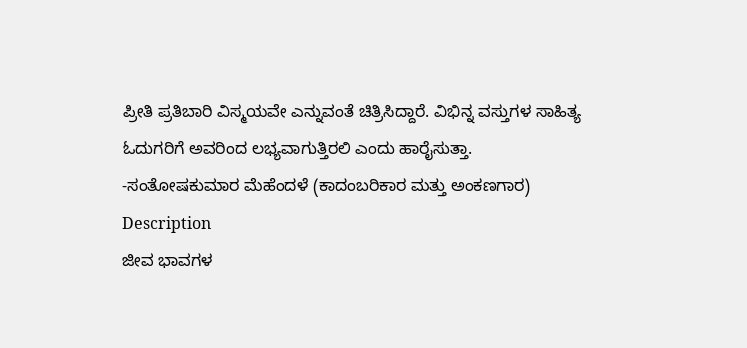ಪ್ರೀತಿ ಪ್ರತಿಬಾರಿ ವಿಸ್ಮಯವೇ ಎನ್ನುವಂತೆ ಚಿತ್ರಿಸಿದ್ದಾರೆ. ವಿಭಿನ್ನ ವಸ್ತುಗಳ ಸಾಹಿತ್ಯ ಓದುಗರಿಗೆ ಅವರಿಂದ ಲಭ್ಯವಾಗುತ್ತಿರಲಿ ಎಂದು ಹಾರೈಸುತ್ತಾ.
-ಸಂತೋಷಕುಮಾರ ಮೆಹೆಂದಳೆ (ಕಾದಂಬರಿಕಾರ ಮತ್ತು ಅಂಕಣಗಾರ)
Description
ಜೀವ ಭಾವಗಳ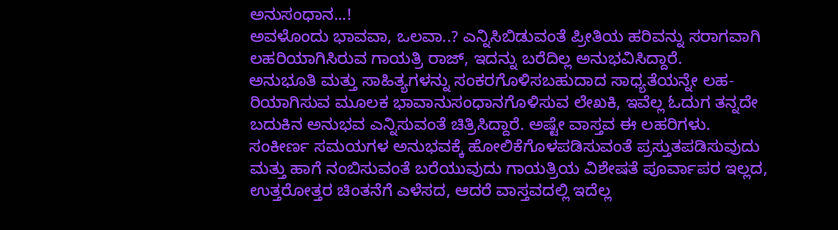ಅನುಸಂಧಾನ...!
ಅವಳೊಂದು ಭಾವವಾ, ಒಲವಾ..? ಎನ್ನಿಸಿಬಿಡುವಂತೆ ಪ್ರೀತಿಯ ಹರಿವನ್ನು ಸರಾಗವಾಗಿ ಲಹರಿಯಾಗಿಸಿರುವ ಗಾಯತ್ರಿ ರಾಜ್, ಇದನ್ನು ಬರೆದಿಲ್ಲ ಅನುಭವಿಸಿದ್ದಾರೆ.
ಅನುಭೂತಿ ಮತ್ತು ಸಾಹಿತ್ಯಗಳನ್ನು ಸಂಕರಗೊಳಿಸಬಹುದಾದ ಸಾಧ್ಯತೆಯನ್ನೇ ಲಹ- ರಿಯಾಗಿಸುವ ಮೂಲಕ ಭಾವಾನುಸಂಧಾನಗೊಳಿಸುವ ಲೇಖಕಿ, ಇವೆಲ್ಲ ಓದುಗ ತನ್ನದೇ ಬದುಕಿನ ಅನುಭವ ಎನ್ನಿಸುವಂತೆ ಚಿತ್ರಿಸಿದ್ದಾರೆ. ಅಷ್ಟೇ ವಾಸ್ತವ ಈ ಲಹರಿಗಳು. ಸಂಕೀರ್ಣ ಸಮಯಗಳ ಅನುಭವಕ್ಕೆ ಹೋಲಿಕೆಗೊಳಪಡಿಸುವಂತೆ ಪ್ರಸ್ತುತಪಡಿಸುವುದು ಮತ್ತು ಹಾಗೆ ನಂಬಿಸುವಂತೆ ಬರೆಯುವುದು ಗಾಯತ್ರಿಯ ವಿಶೇಷತೆ ಪೂರ್ವಾಪರ ಇಲ್ಲದ, ಉತ್ತರೋತ್ತರ ಚಿಂತನೆಗೆ ಎಳೆಸದ, ಆದರೆ ವಾಸ್ತವದಲ್ಲಿ ಇದೆಲ್ಲ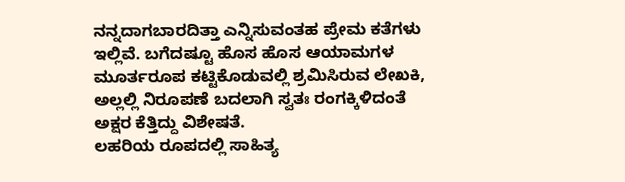ನನ್ನದಾಗಬಾರದಿತ್ತಾ ಎನ್ನಿಸುವಂತಹ ಪ್ರೇಮ ಕತೆಗಳು ಇಲ್ಲಿವೆ. ಬಗೆದಷ್ಟೂ ಹೊಸ ಹೊಸ ಆಯಾಮಗಳ ಮೂರ್ತರೂಪ ಕಟ್ಟಿಕೊಡುವಲ್ಲಿ ಶ್ರಮಿಸಿರುವ ಲೇಖಕಿ, ಅಲ್ಲಲ್ಲಿ ನಿರೂಪಣೆ ಬದಲಾಗಿ ಸ್ವತಃ ರಂಗಕ್ಕಿಳಿದಂತೆ ಅಕ್ಷರ ಕೆತ್ತಿದ್ದು ವಿಶೇಷತೆ.
ಲಹರಿಯ ರೂಪದಲ್ಲಿ ಸಾಹಿತ್ಯ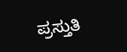ಪ್ರಸ್ತುತಿ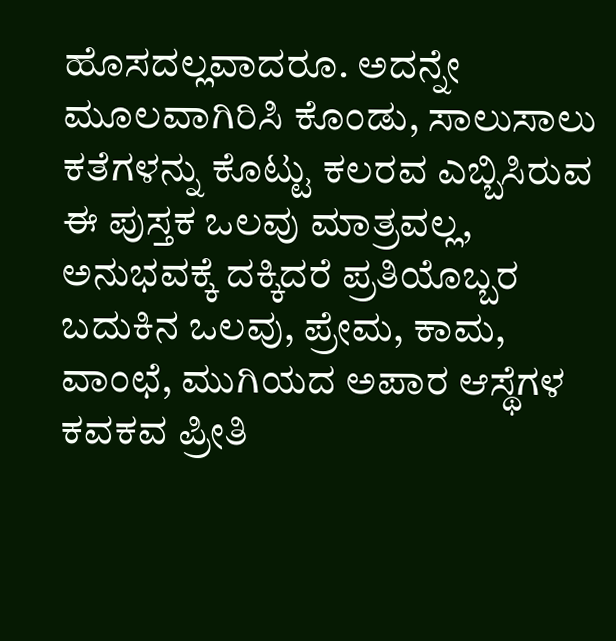ಹೊಸದಲ್ಲವಾದರೂ. ಅದನ್ನೇ ಮೂಲವಾಗಿರಿಸಿ ಕೊಂಡು, ಸಾಲುಸಾಲು ಕತೆಗಳನ್ನು ಕೊಟ್ಟು ಕಲರವ ಎಬ್ಬಿಸಿರುವ ಈ ಪುಸ್ತಕ ಒಲವು ಮಾತ್ರವಲ್ಲ, ಅನುಭವಕ್ಕೆ ದಕ್ಕಿದರೆ ಪ್ರತಿಯೊಬ್ಬರ ಬದುಕಿನ ಒಲವು, ಪ್ರೇಮ, ಕಾಮ, ವಾಂಛೆ, ಮುಗಿಯದ ಅಪಾರ ಆಸ್ಥೆಗಳ ಕವಕವ ಪ್ರೀತಿ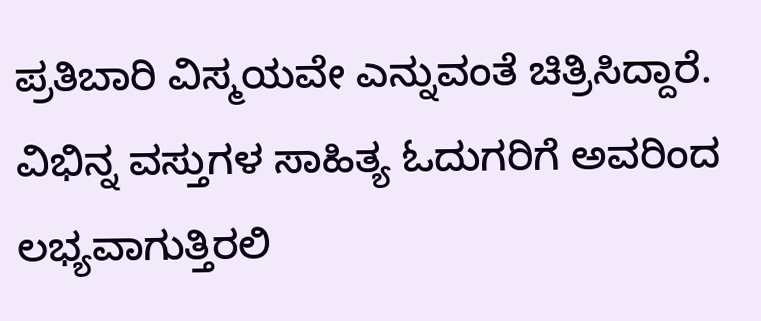ಪ್ರತಿಬಾರಿ ವಿಸ್ಮಯವೇ ಎನ್ನುವಂತೆ ಚಿತ್ರಿಸಿದ್ದಾರೆ. ವಿಭಿನ್ನ ವಸ್ತುಗಳ ಸಾಹಿತ್ಯ ಓದುಗರಿಗೆ ಅವರಿಂದ ಲಭ್ಯವಾಗುತ್ತಿರಲಿ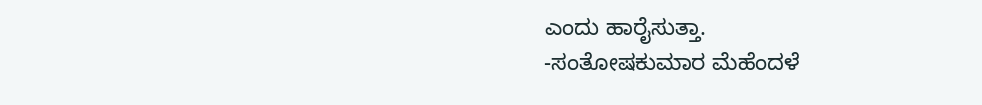ಎಂದು ಹಾರೈಸುತ್ತಾ.
-ಸಂತೋಷಕುಮಾರ ಮೆಹೆಂದಳೆ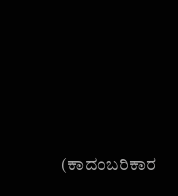(ಕಾದಂಬರಿಕಾರ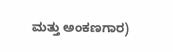ಮತ್ತು ಅಂಕಣಗಾರ)